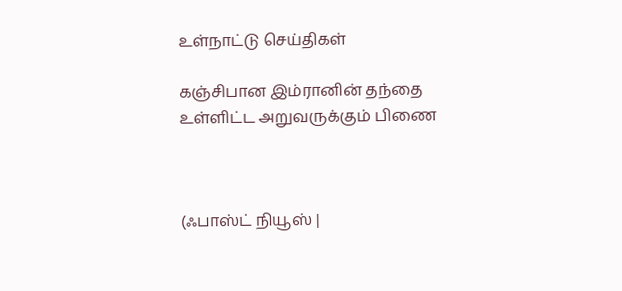உள்நாட்டு செய்திகள்

கஞ்சிபான இம்ரானின் தந்தை உள்ளிட்ட அறுவருக்கும் பிணை



(ஃபாஸ்ட் நியூஸ் |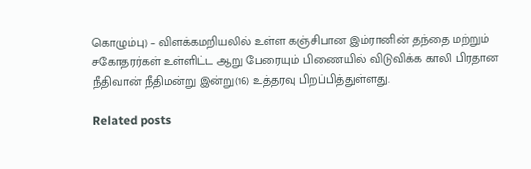கொழும்பு) – விளக்கமறியலில் உள்ள கஞ்சிபான இம்ரானின் தந்தை மற்றும் சகோதரர்கள் உள்ளிட்ட ஆறு பேரையும் பிணையில் விடுவிக்க காலி பிரதான நீதிவான் நீதிமன்று இன்று(16) உத்தரவு பிறப்பித்துள்ளது.

Related posts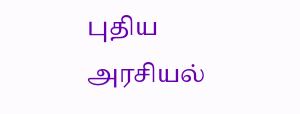புதிய அரசியல்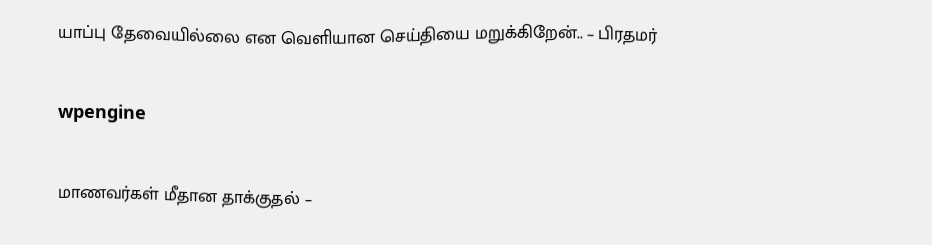யாப்பு தேவையில்லை என வெளியான செய்தியை மறுக்கிறேன்.. – பிரதமர்

wpengine

மாணவர்கள் மீதான தாக்குதல் –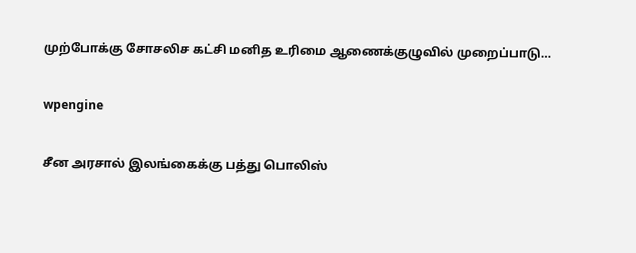முற்போக்கு சோசலிச கட்சி மனித உரிமை ஆணைக்குழுவில் முறைப்பாடு…

wpengine

சீன அரசால் இலங்கைக்கு பத்து பொலிஸ்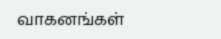வாகனங்கள்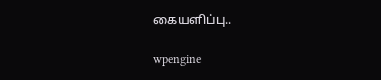கையளிப்பு..

wpengine